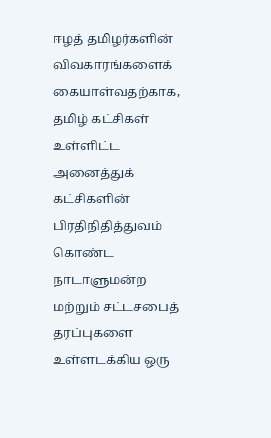ஈழத் தமிழர்களின் விவகாரங்களைக் கையாள்வதற்காக, தமிழ் கட்சிகள் உள்ளிட்ட அனைத்துக் கட்சிகளின் பிரதிநிதித்துவம் கொண்ட நாடாளுமன்ற மற்றும் சட்டசபைத் தரப்புகளை உள்ளடக்கிய ஒரு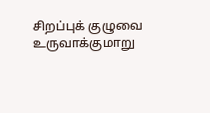சிறப்புக் குழுவை உருவாக்குமாறு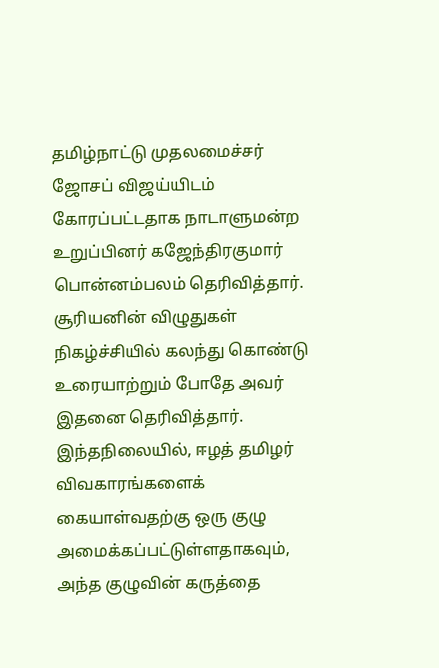தமிழ்நாட்டு முதலமைச்சர் ஜோசப் விஜய்யிடம் கோரப்பட்டதாக நாடாளுமன்ற உறுப்பினர் கஜேந்திரகுமார் பொன்னம்பலம் தெரிவித்தார்.
சூரியனின் விழுதுகள் நிகழ்ச்சியில் கலந்து கொண்டு உரையாற்றும் போதே அவர் இதனை தெரிவித்தார்.
இந்தநிலையில், ஈழத் தமிழர் விவகாரங்களைக் கையாள்வதற்கு ஒரு குழு அமைக்கப்பட்டுள்ளதாகவும், அந்த குழுவின் கருத்தை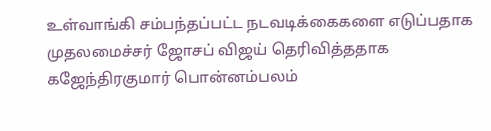உள்வாங்கி சம்பந்தப்பட்ட நடவடிக்கைகளை எடுப்பதாக முதலமைச்சர் ஜோசப் விஜய் தெரிவித்ததாக கஜேந்திரகுமார் பொன்னம்பலம்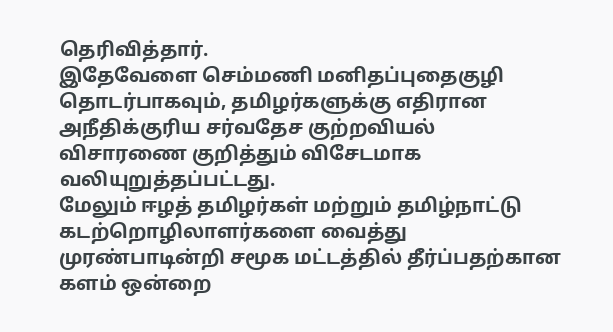தெரிவித்தார்.
இதேவேளை செம்மணி மனிதப்புதைகுழி தொடர்பாகவும், தமிழர்களுக்கு எதிரான அநீதிக்குரிய சர்வதேச குற்றவியல் விசாரணை குறித்தும் விசேடமாக வலியுறுத்தப்பட்டது.
மேலும் ஈழத் தமிழர்கள் மற்றும் தமிழ்நாட்டு கடற்றொழிலாளர்களை வைத்து முரண்பாடின்றி சமூக மட்டத்தில் தீர்ப்பதற்கான களம் ஒன்றை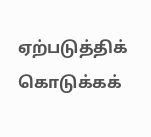ஏற்படுத்திக் கொடுக்கக்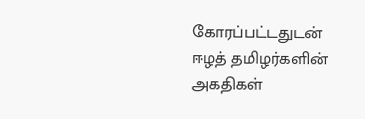கோரப்பட்டதுடன் ஈழத் தமிழர்களின் அகதிகள்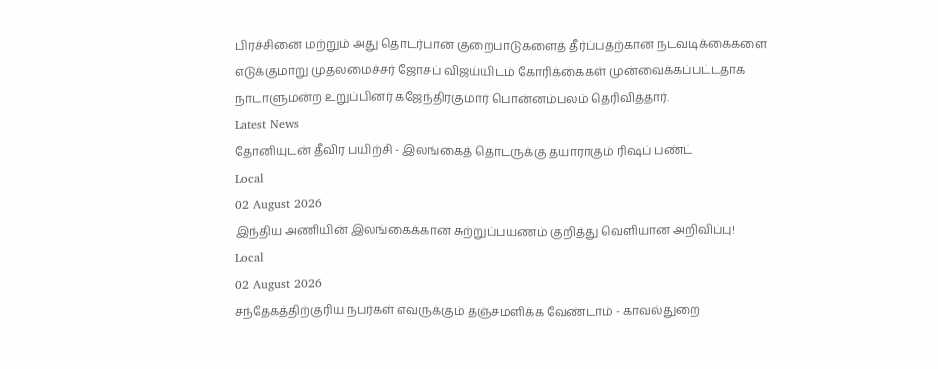பிரச்சினை மற்றும் அது தொடர்பான குறைபாடுகளைத் தீர்ப்பதற்கான நடவடிக்கைகளை எடுக்குமாறு முதலமைச்சர் ஜோசப் விஜய்யிடம் கோரிக்கைகள் முன்வைக்கப்பட்டதாக நாடாளுமன்ற உறுப்பினர் கஜேந்திரகுமார் பொன்னம்பலம் தெரிவித்தார்.
Latest News
தோனியுடன் தீவிர பயிற்சி - இலங்கைத் தொடருக்கு தயாராகும் ரிஷப் பண்ட்
Local
02 August 2026
இந்திய அணியின் இலங்கைக்கான சுற்றுப்பயணம் குறித்து வெளியான அறிவிப்பு!
Local
02 August 2026
சந்தேகத்திற்குரிய நபர்கள் எவருக்கும் தஞ்சமளிக்க வேண்டாம் - காவல்துறை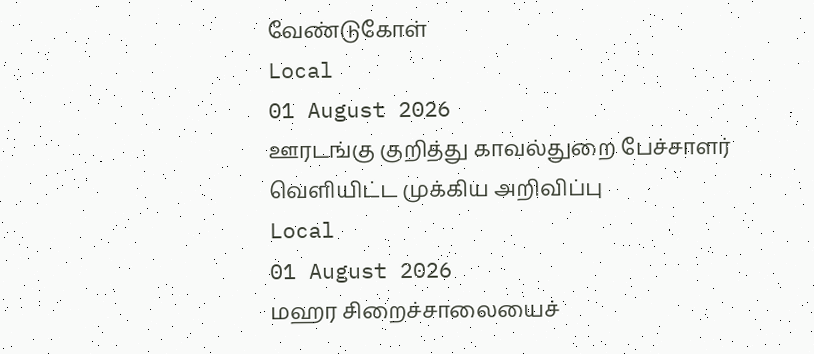வேண்டுகோள்
Local
01 August 2026
ஊரடங்கு குறித்து காவல்துறை பேச்சாளர் வெளியிட்ட முக்கிய அறிவிப்பு
Local
01 August 2026
மஹர சிறைச்சாலையைச்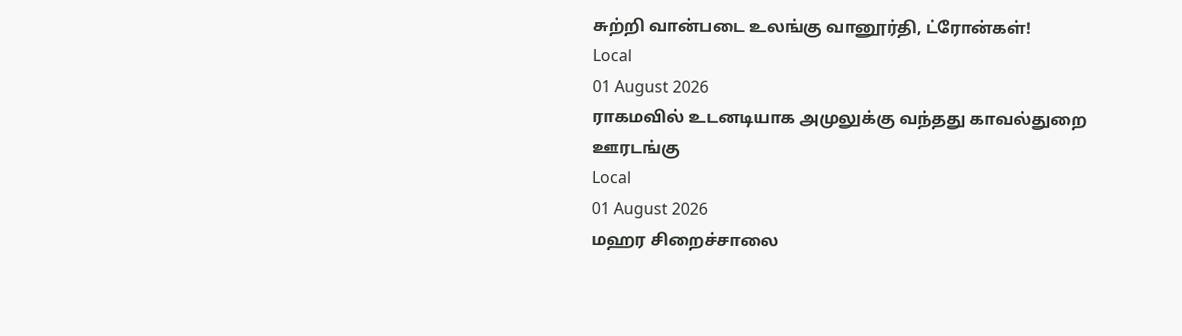சுற்றி வான்படை உலங்கு வானூர்தி, ட்ரோன்கள்!
Local
01 August 2026
ராகமவில் உடனடியாக அமுலுக்கு வந்தது காவல்துறை ஊரடங்கு
Local
01 August 2026
மஹர சிறைச்சாலை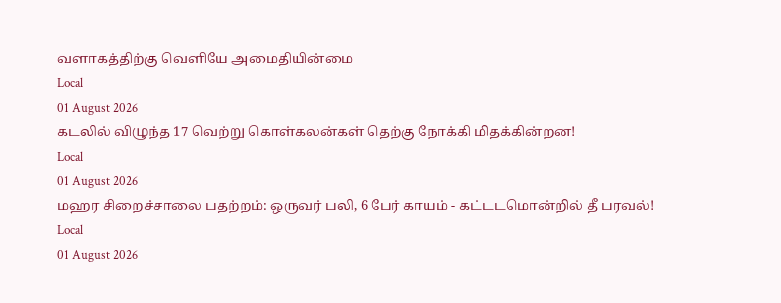வளாகத்திற்கு வெளியே அமைதியின்மை
Local
01 August 2026
கடலில் விழுந்த 17 வெற்று கொள்கலன்கள் தெற்கு நோக்கி மிதக்கின்றன!
Local
01 August 2026
மஹர சிறைச்சாலை பதற்றம்: ஒருவர் பலி, 6 பேர் காயம் - கட்டடமொன்றில் தீ பரவல்!
Local
01 August 2026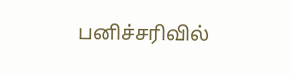பனிச்சரிவில்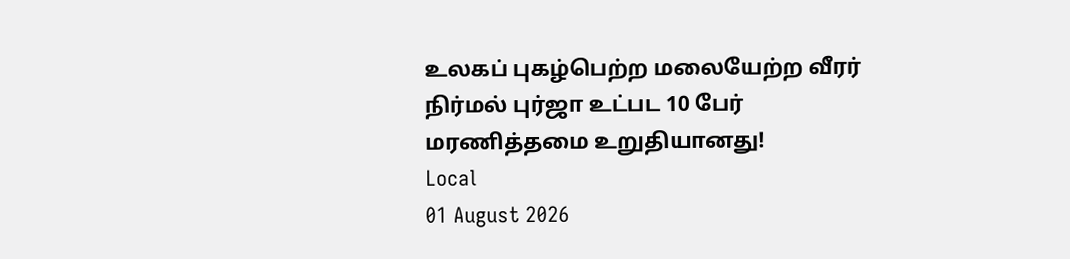உலகப் புகழ்பெற்ற மலையேற்ற வீரர் நிர்மல் புர்ஜா உட்பட 10 பேர் மரணித்தமை உறுதியானது!
Local
01 August 2026